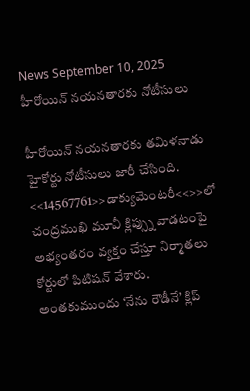News September 10, 2025
హీరోయిన్ నయనతారకు నోటీసులు

హీరోయిన్ నయనతారకు తమిళనాడు హైకోర్టు నోటీసులు జారీ చేసింది. <<14567761>>డాక్యుమెంటరీ<<>>లో చంద్రముఖి మూవీ క్లిప్స్ను వాడటంపై అభ్యంతరం వ్యక్తం చేస్తూ నిర్మాతలు కోర్టులో పిటిషన్ వేశారు. అంతకుముందు ‘నేను రౌడీనే’ క్లిప్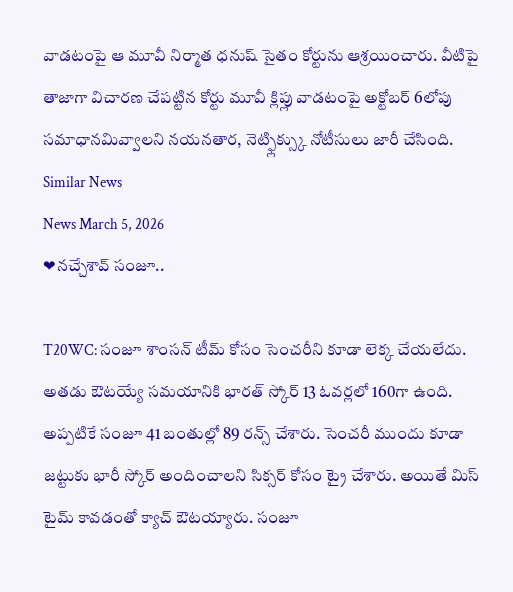వాడటంపై ఆ మూవీ నిర్మాత ధనుష్ సైతం కోర్టును ఆశ్రయించారు. వీటిపై తాజాగా విచారణ చేపట్టిన కోర్టు మూవీ క్లిప్లు వాడటంపై అక్టోబర్ 6లోపు సమాధానమివ్వాలని నయనతార, నెట్ఫ్లిక్స్కు నోటీసులు జారీ చేసింది.
Similar News
News March 5, 2026
❤నచ్చేశావ్ సంజూ..

T20WC: సంజూ శాంసన్ టీమ్ కోసం సెంచరీని కూడా లెక్క చేయలేదు. అతడు ఔటయ్యే సమయానికి భారత్ స్కోర్ 13 ఓవర్లలో 160గా ఉంది. అప్పటికే సంజూ 41 బంతుల్లో 89 రన్స్ చేశారు. సెంచరీ ముందు కూడా జట్టుకు భారీ స్కోర్ అందించాలని సిక్సర్ కోసం ట్రై చేశారు. అయితే మిస్ టైమ్ కావడంతో క్యాచ్ ఔటయ్యారు. సంజూ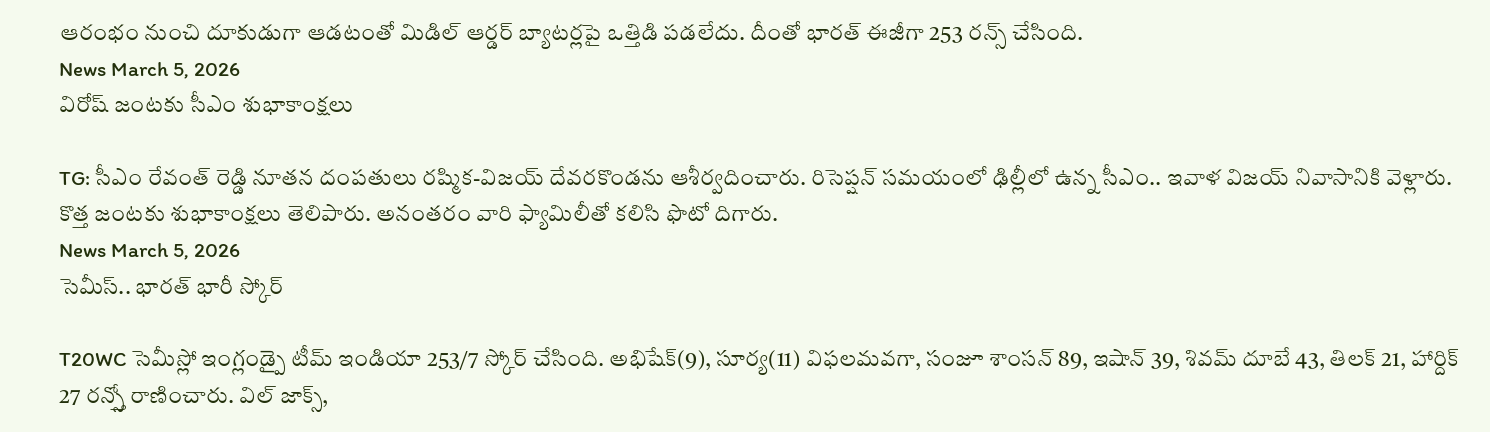ఆరంభం నుంచి దూకుడుగా ఆడటంతో మిడిల్ ఆర్డర్ బ్యాటర్లపై ఒత్తిడి పడలేదు. దీంతో భారత్ ఈజీగా 253 రన్స్ చేసింది.
News March 5, 2026
విరోష్ జంటకు సీఎం శుభాకాంక్షలు

TG: సీఎం రేవంత్ రెడ్డి నూతన దంపతులు రష్మిక-విజయ్ దేవరకొండను ఆశీర్వదించారు. రిసెప్షన్ సమయంలో ఢిల్లీలో ఉన్న సీఎం.. ఇవాళ విజయ్ నివాసానికి వెళ్లారు. కొత్త జంటకు శుభాకాంక్షలు తెలిపారు. అనంతరం వారి ఫ్యామిలీతో కలిసి ఫొటో దిగారు.
News March 5, 2026
సెమీస్.. భారత్ భారీ స్కోర్

T20WC సెమీస్లో ఇంగ్లండ్పై టీమ్ ఇండియా 253/7 స్కోర్ చేసింది. అభిషేక్(9), సూర్య(11) విఫలమవగా, సంజూ శాంసన్ 89, ఇషాన్ 39, శివమ్ దూబే 43, తిలక్ 21, హార్దిక్ 27 రన్స్తో రాణించారు. విల్ జాక్స్,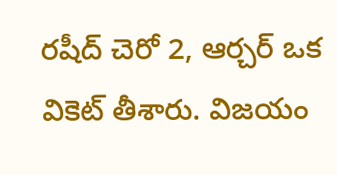రషీద్ చెరో 2, ఆర్చర్ ఒక వికెట్ తీశారు. విజయం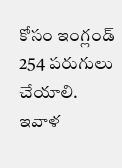కోసం ఇంగ్లండ్ 254 పరుగులు చేయాలి. ఇవాళ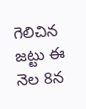గెలిచిన జట్టు ఈ నెల 8న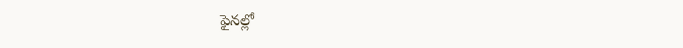ఫైనల్లో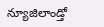న్యూజిలాండ్తో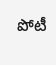పోటీ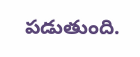పడుతుంది.